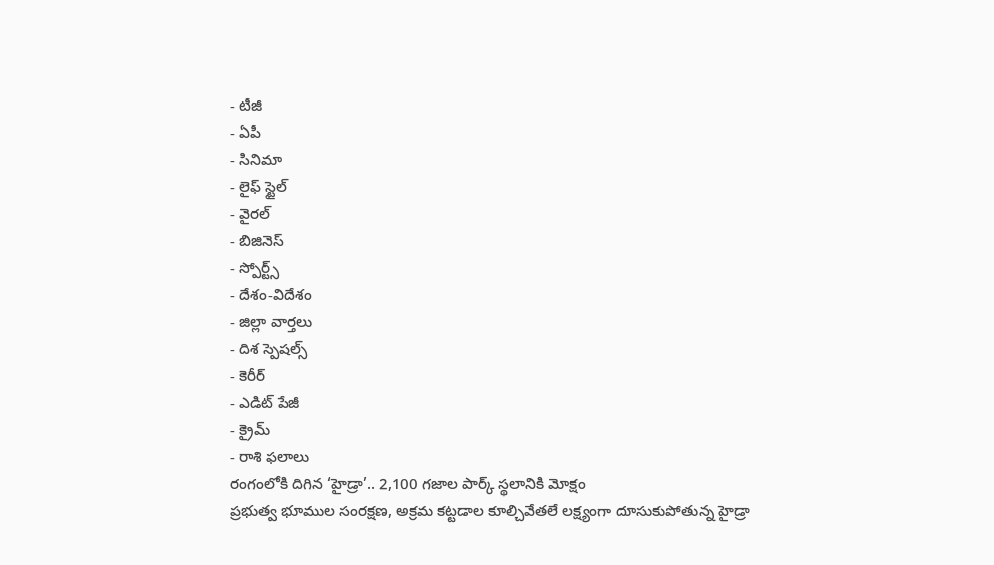- టీజీ
- ఏపీ
- సినిమా
- లైఫ్ స్టైల్
- వైరల్
- బిజినెస్
- స్పోర్ట్స్
- దేశం-విదేశం
- జిల్లా వార్తలు
- దిశ స్పెషల్స్
- కెరీర్
- ఎడిట్ పేజీ
- క్రైమ్
- రాశి ఫలాలు
రంగంలోకి దిగిన ‘హైడ్రా’.. 2,100 గజాల పార్క్ స్థలానికి మోక్షం
ప్రభుత్వ భూముల సంరక్షణ, అక్రమ కట్టడాల కూల్చివేతలే లక్ష్యంగా దూసుకుపోతున్న హైడ్రా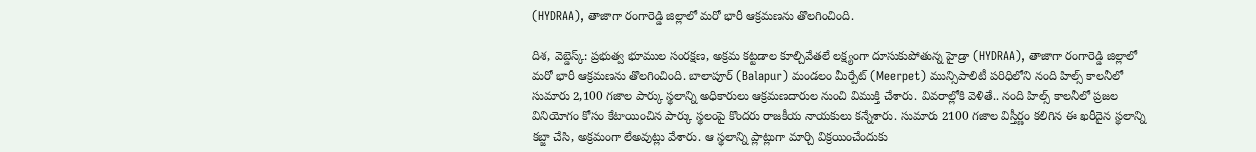(HYDRAA), తాజాగా రంగారెడ్డి జిల్లాలో మరో భారీ ఆక్రమణను తొలగించింది.

దిశ, వెబ్డెస్క్: ప్రభుత్వ భూముల సంరక్షణ, అక్రమ కట్టడాల కూల్చివేతలే లక్ష్యంగా దూసుకుపోతున్న హైడ్రా (HYDRAA), తాజాగా రంగారెడ్డి జిల్లాలో మరో భారీ ఆక్రమణను తొలగించింది. బాలాపూర్ (Balapur) మండలం మీర్పేట్ (Meerpet) మున్సిపాలిటీ పరిధిలోని నంది హిల్స్ కాలనీలో సుమారు 2,100 గజాల పార్కు స్థలాన్ని అధికారులు ఆక్రమణదారుల నుంచి విముక్తి చేశారు. వివరాల్లోకి వెళితే.. నంది హిల్స్ కాలనీలో ప్రజల వినియోగం కోసం కేటాయించిన పార్కు స్థలంపై కొందరు రాజకీయ నాయకులు కన్నేశారు. సుమారు 2100 గజాల విస్తీర్ణం కలిగిన ఈ ఖరీదైన స్థలాన్ని కబ్జా చేసి, అక్రమంగా లేఅవుట్లు వేశారు. ఆ స్థలాన్ని ప్లాట్లుగా మార్చి విక్రయించేందుకు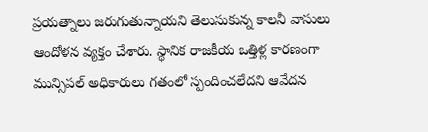ప్రయత్నాలు జరుగుతున్నాయని తెలుసుకున్న కాలనీ వాసులు ఆందోళన వ్యక్తం చేశారు. స్థానిక రాజకీయ ఒత్తిళ్ల కారణంగా మున్సిపల్ అధికారులు గతంలో స్పందించలేదని ఆవేదన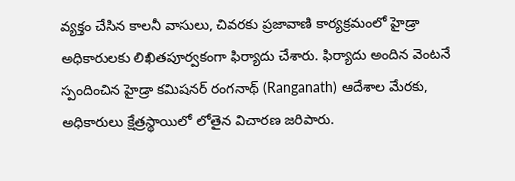వ్యక్తం చేసిన కాలనీ వాసులు, చివరకు ప్రజావాణి కార్యక్రమంలో హైడ్రా అధికారులకు లిఖితపూర్వకంగా ఫిర్యాదు చేశారు. ఫిర్యాదు అందిన వెంటనే స్పందించిన హైడ్రా కమిషనర్ రంగనాథ్ (Ranganath) ఆదేశాల మేరకు, అధికారులు క్షేత్రస్థాయిలో లోతైన విచారణ జరిపారు.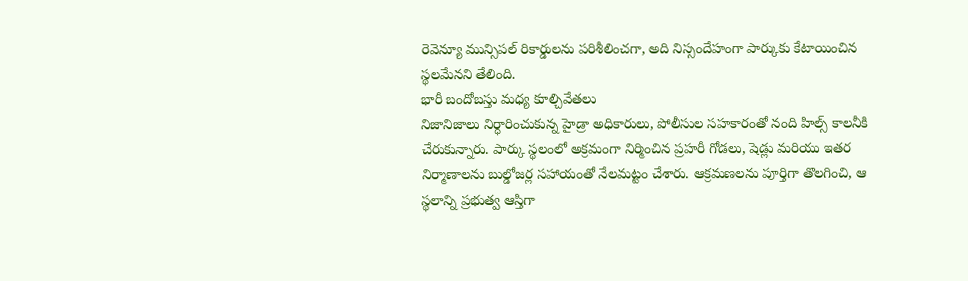రెవెన్యూ మున్సిపల్ రికార్డులను పరిశీలించగా, అది నిస్సందేహంగా పార్కుకు కేటాయించిన స్థలమేనని తేలింది.
భారీ బందోబస్తు మధ్య కూల్చివేతలు
నిజానిజాలు నిర్ధారించుకున్న హైడ్రా అధికారులు, పోలీసుల సహకారంతో నంది హిల్స్ కాలనీకి చేరుకున్నారు. పార్కు స్థలంలో అక్రమంగా నిర్మించిన ప్రహరీ గోడలు, షెడ్లు మరియు ఇతర నిర్మాణాలను బుల్డోజర్ల సహాయంతో నేలమట్టం చేశారు. ఆక్రమణలను పూర్తిగా తొలగించి, ఆ స్థలాన్ని ప్రభుత్వ ఆస్తిగా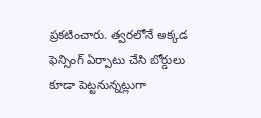ప్రకటించారు. త్వరలోనే అక్కడ ఫెన్సింగ్ ఏర్పాటు చేసి బోర్డులు కూడా పెట్టనున్నట్లుగా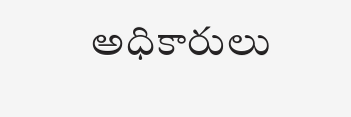అధికారులు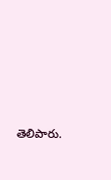తెలిపారు.